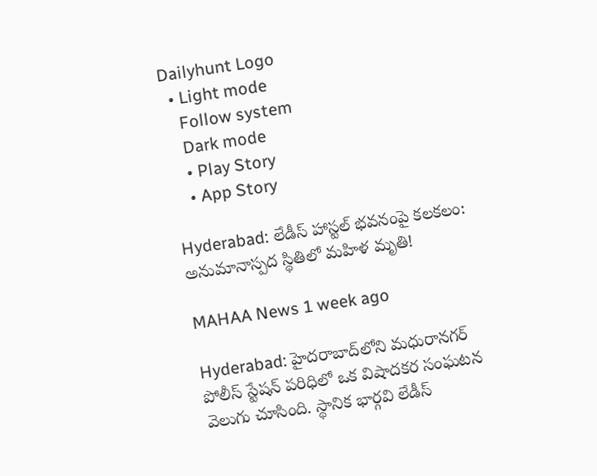Dailyhunt Logo
  • Light mode
    Follow system
    Dark mode
    • Play Story
    • App Story

Hyderabad: లేడీస్‌ హాస్టల్‌ భవనంపై కలకలం: అనుమానాస్పద స్థితిలో మహిళ మృతి!

MAHAA News 1 week ago

Hyderabad: హైదరాబాద్‌లోని మధురానగర్ పోలీస్ స్టేషన్ పరిధిలో ఒక విషాదకర సంఘటన వెలుగు చూసింది. స్థానిక భార్గవి లేడీస్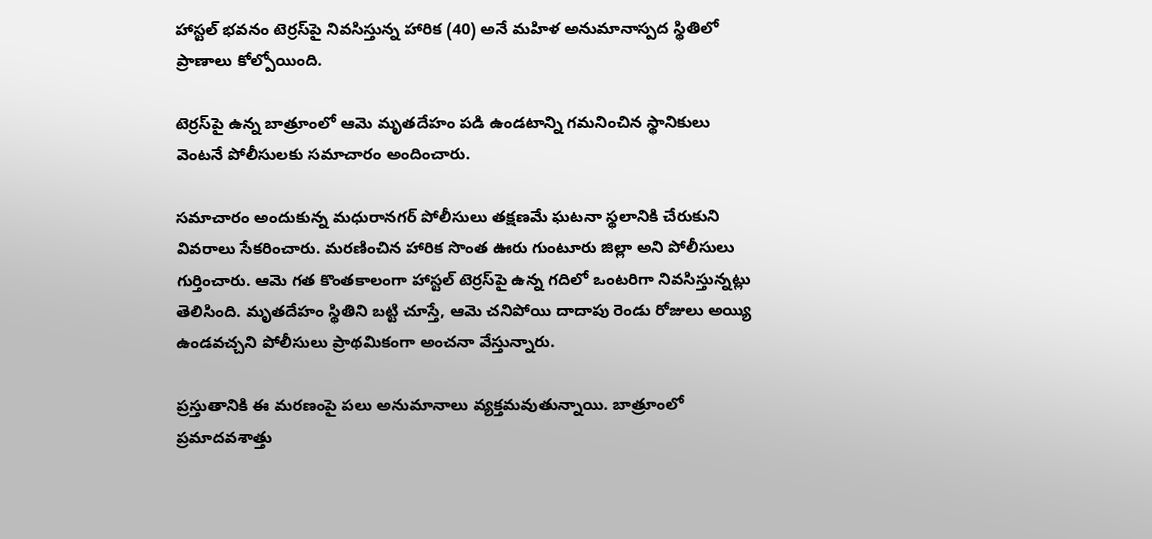హాస్టల్ భవనం టెర్రస్‌పై నివసిస్తున్న హారిక (40) అనే మహిళ అనుమానాస్పద స్థితిలో ప్రాణాలు కోల్పోయింది.

టెర్రస్‌పై ఉన్న బాత్రూంలో ఆమె మృతదేహం పడి ఉండటాన్ని గమనించిన స్థానికులు వెంటనే పోలీసులకు సమాచారం అందించారు.

సమాచారం అందుకున్న మధురానగర్ పోలీసులు తక్షణమే ఘటనా స్థలానికి చేరుకుని వివరాలు సేకరించారు. మరణించిన హారిక సొంత ఊరు గుంటూరు జిల్లా అని పోలీసులు గుర్తించారు. ఆమె గత కొంతకాలంగా హాస్టల్ టెర్రస్‌పై ఉన్న గదిలో ఒంటరిగా నివసిస్తున్నట్లు తెలిసింది. మృతదేహం స్థితిని బట్టి చూస్తే, ఆమె చనిపోయి దాదాపు రెండు రోజులు అయ్యి ఉండవచ్చని పోలీసులు ప్రాథమికంగా అంచనా వేస్తున్నారు.

ప్రస్తుతానికి ఈ మరణంపై పలు అనుమానాలు వ్యక్తమవుతున్నాయి. బాత్రూంలో ప్రమాదవశాత్తు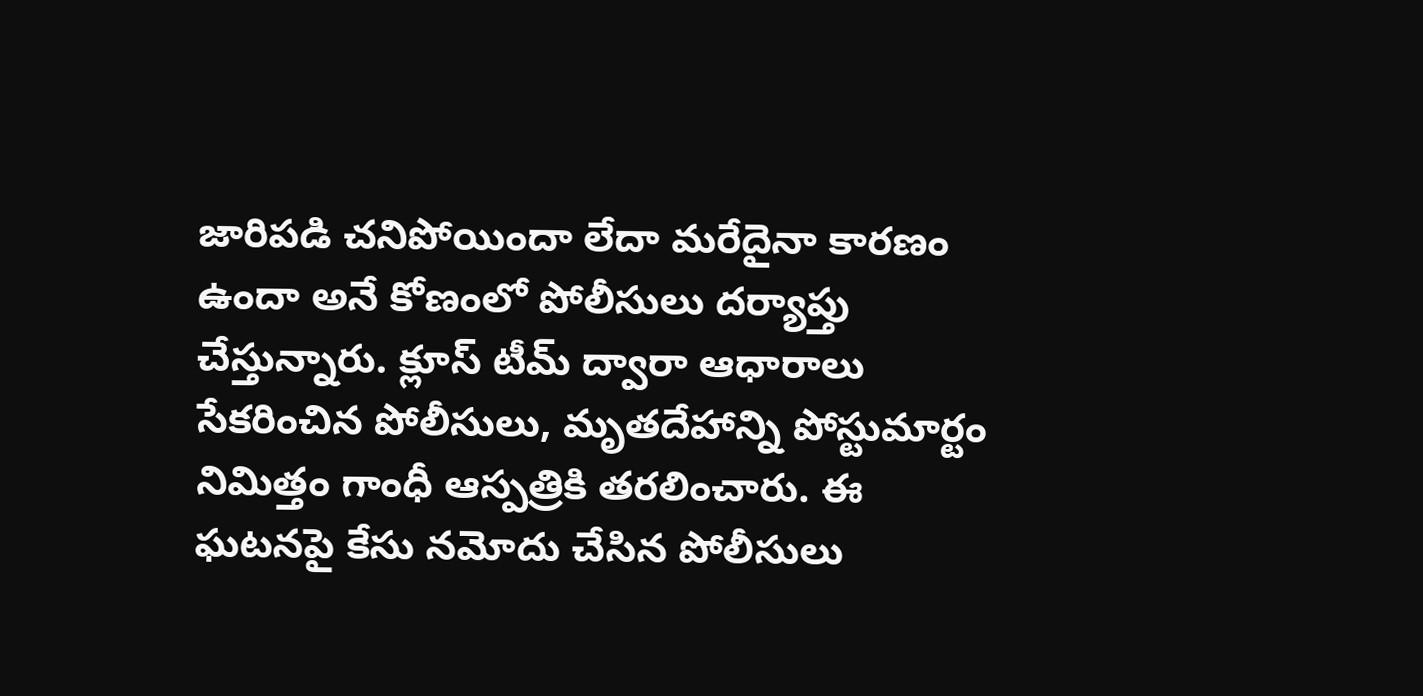జారిపడి చనిపోయిందా లేదా మరేదైనా కారణం ఉందా అనే కోణంలో పోలీసులు దర్యాప్తు చేస్తున్నారు. క్లూస్ టీమ్ ద్వారా ఆధారాలు సేకరించిన పోలీసులు, మృతదేహాన్ని పోస్టుమార్టం నిమిత్తం గాంధీ ఆస్పత్రికి తరలించారు. ఈ ఘటనపై కేసు నమోదు చేసిన పోలీసులు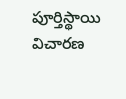పూర్తిస్థాయి విచారణ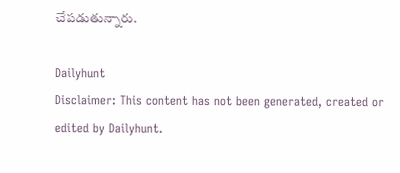చేపడుతున్నారు.

Dailyhunt
Disclaimer: This content has not been generated, created or edited by Dailyhunt.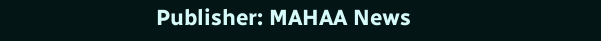Publisher: MAHAA News